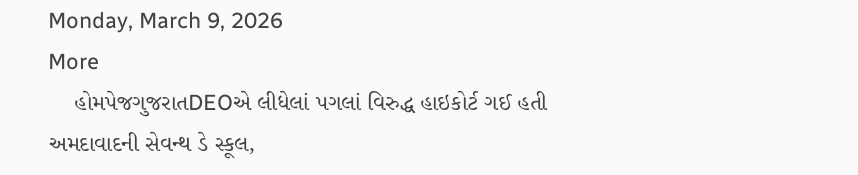Monday, March 9, 2026
More
    હોમપેજગુજરાતDEOએ લીધેલાં પગલાં વિરુદ્ધ હાઇકોર્ટ ગઈ હતી અમદાવાદની સેવન્થ ડે સ્કૂલ,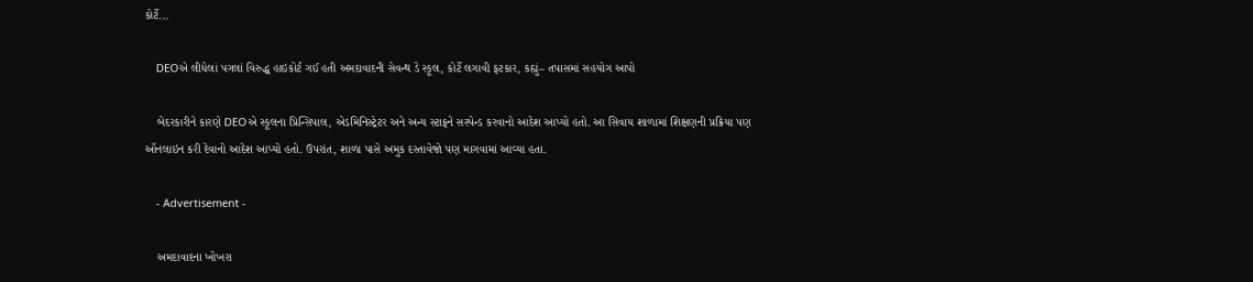કોર્ટે...

    DEOએ લીધેલાં પગલાં વિરુદ્ધ હાઇકોર્ટ ગઈ હતી અમદાવાદની સેવન્થ ડે સ્કૂલ, કોર્ટે લગાવી ફટકાર, કહ્યું– તપાસમાં સહયોગ આપો

    બેદરકારીને કારણે DEOએ સ્કૂલના પ્રિન્સિપાલ, એડમિનિસ્ટ્રેટર અને અન્ય સ્ટાફને સસ્પેન્ડ કરવાનો આદેશ આપ્યો હતો. આ સિવાય શાળામાં શિક્ષણની પ્રક્રિયા પણ ઑનલાઇન કરી દેવાનો આદેશ આપ્યો હતો. ઉપરાંત, શાળા પાસે અમુક દસ્તાવેજો પણ માગવામાં આવ્યા હતા.

    - Advertisement -

    અમદાવાદના ખોખરા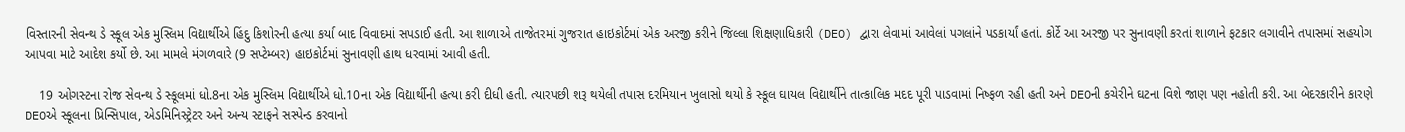વિસ્તારની સેવન્થ ડે સ્કૂલ એક મુસ્લિમ વિદ્યાર્થીએ હિંદુ કિશોરની હત્યા કર્યા બાદ વિવાદમાં સપડાઈ હતી. આ શાળાએ તાજેતરમાં ગુજરાત હાઇકોર્ટમાં એક અરજી કરીને જિલ્લા શિક્ષણાધિકારી (DEO) દ્વારા લેવામાં આવેલાં પગલાંને પડકાર્યાં હતાં. કોર્ટે આ અરજી પર સુનાવણી કરતાં શાળાને ફટકાર લગાવીને તપાસમાં સહયોગ આપવા માટે આદેશ કર્યો છે. આ મામલે મંગળવારે (9 સપ્ટેમ્બર) હાઇકોર્ટમાં સુનાવણી હાથ ધરવામાં આવી હતી.

    19 ઓગસ્ટના રોજ સેવન્થ ડે સ્કૂલમાં ધો.8ના એક મુસ્લિમ વિદ્યાર્થીએ ધો.10ના એક વિદ્યાર્થીની હત્યા કરી દીધી હતી. ત્યારપછી શરૂ થયેલી તપાસ દરમિયાન ખુલાસો થયો કે સ્કૂલ ઘાયલ વિદ્યાર્થીને તાત્કાલિક મદદ પૂરી પાડવામાં નિષ્ફળ રહી હતી અને DEOની કચેરીને ઘટના વિશે જાણ પણ નહોતી કરી. આ બેદરકારીને કારણે DEOએ સ્કૂલના પ્રિન્સિપાલ, એડમિનિસ્ટ્રેટર અને અન્ય સ્ટાફને સસ્પેન્ડ કરવાનો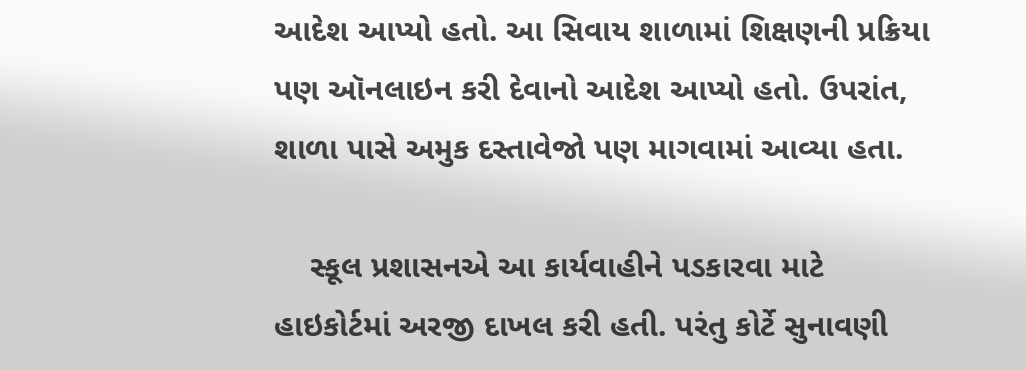આદેશ આપ્યો હતો. આ સિવાય શાળામાં શિક્ષણની પ્રક્રિયા પણ ઑનલાઇન કરી દેવાનો આદેશ આપ્યો હતો. ઉપરાંત, શાળા પાસે અમુક દસ્તાવેજો પણ માગવામાં આવ્યા હતા.

    સ્કૂલ પ્રશાસનએ આ કાર્યવાહીને પડકારવા માટે હાઇકોર્ટમાં અરજી દાખલ કરી હતી. પરંતુ કોર્ટે સુનાવણી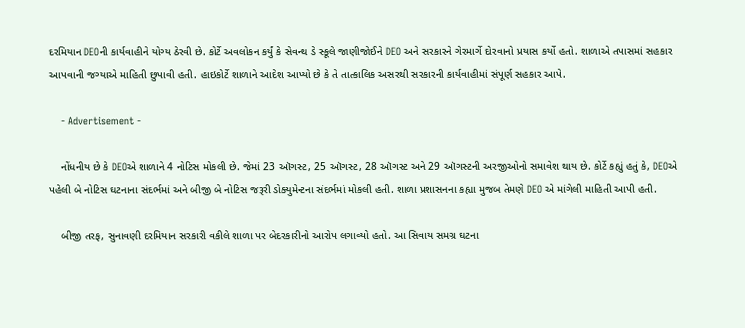દરમિયાન DEOની કાર્યવાહીને યોગ્ય ઠેરવી છે. કોર્ટે અવલોકન કર્યું કે સેવન્થ ડે સ્કૂલે જાણીજોઈને DEO અને સરકારને ગેરમાર્ગે દોરવાનો પ્રયાસ કર્યો હતો. શાળાએ તપાસમાં સહકાર આપવાની જગ્યાએ માહિતી છુપાવી હતી. હાઇકોર્ટે શાળાને આદેશ આપ્યો છે કે તે તાત્કાલિક અસરથી સરકારની કાર્યવાહીમાં સંપૂર્ણ સહકાર આપે.

    - Advertisement -

    નોંધનીય છે કે DEOએ શાળાને 4 નોટિસ મોકલી છે. જેમાં 23 ઑગસ્ટ, 25 ઑગસ્ટ, 28 ઑગસ્ટ અને 29 ઑગસ્ટની અરજીઓનો સમાવેશ થાય છે. કોર્ટે કહ્યું હતું કે, DEOએ પહેલી બે નોટિસ ઘટનાના સંદર્ભમાં અને બીજી બે નોટિસ જરૂરી ડોક્યુમેન્ટના સંદર્ભમાં મોકલી હતી. શાળા પ્રશાસનના કહ્યા મુજબ તેમણે DEO એ માંગેલી માહિતી આપી હતી.

    બીજી તરફ, સુનાવણી દરમિયાન સરકારી વકીલે શાળા પર બેદરકારીનો આરોપ લગાવ્યો હતો. આ સિવાય સમગ્ર ઘટના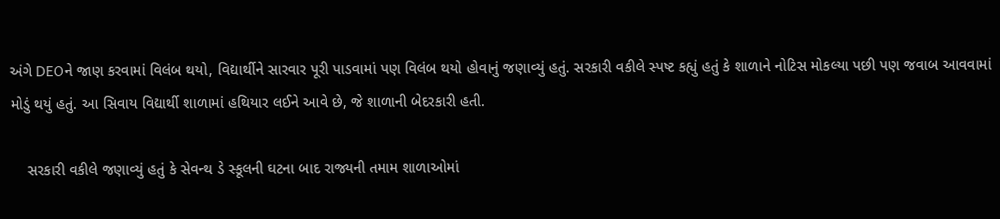અંગે DEOને જાણ કરવામાં વિલંબ થયો, વિદ્યાર્થીને સારવાર પૂરી પાડવામાં પણ વિલંબ થયો હોવાનું જણાવ્યું હતું. સરકારી વકીલે સ્પષ્ટ કહ્યું હતું કે શાળાને નોટિસ મોકલ્યા પછી પણ જવાબ આવવામાં મોડું થયું હતું. આ સિવાય વિદ્યાર્થી શાળામાં હથિયાર લઈને આવે છે, જે શાળાની બેદરકારી હતી.

    સરકારી વકીલે જણાવ્યું હતું કે સેવન્થ ડે સ્કૂલની ઘટના બાદ રાજ્યની તમામ શાળાઓમાં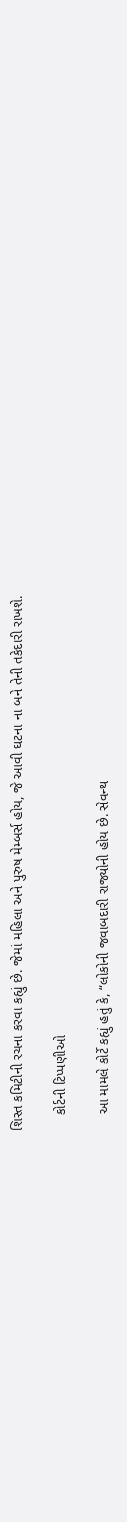શિસ્ત કમિટીની રચના કરવા કહ્યું છે. જેમાં મહિલા અને પુરુષ મેમ્બર્સ હોય, જે આવી ઘટના ના બને તેની તકેદારી રાખશે.

    કોર્ટની ટિપ્પણીઓ

    આ મામલે કોર્ટે કહ્યું હતું કે, “લોકોની જવાબદારી રાજ્યોની હોય છે. સેવન્થ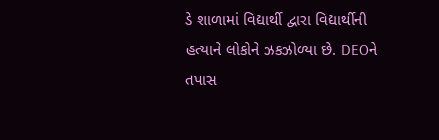ડે શાળામાં વિદ્યાર્થી દ્વારા વિદ્યાર્થીની હત્યાને લોકોને ઝકઝોળ્યા છે. DEOને તપાસ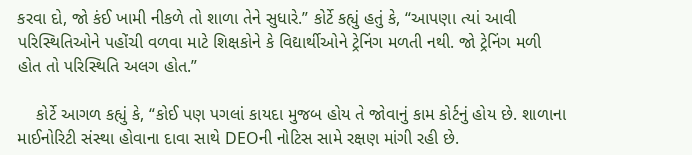કરવા દો, જો કંઈ ખામી નીકળે તો શાળા તેને સુધારે.” કોર્ટે કહ્યું હતું કે, “આપણા ત્યાં આવી પરિસ્થિતિઓને પહોંચી વળવા માટે શિક્ષકોને કે વિદ્યાર્થીઓને ટ્રેનિંગ મળતી નથી. જો ટ્રેનિંગ મળી હોત તો પરિસ્થિતિ અલગ હોત.”

    કોર્ટે આગળ કહ્યું કે, “કોઈ પણ પગલાં કાયદા મુજબ હોય તે જોવાનું કામ કોર્ટનું હોય છે. શાળાના માઈનોરિટી સંસ્થા હોવાના દાવા સાથે DEOની નોટિસ સામે રક્ષણ માંગી રહી છે.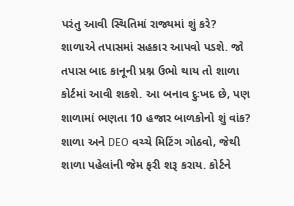પરંતુ આવી સ્થિતિમાં રાજ્યમાં શું કરે? શાળાએ તપાસમાં સહકાર આપવો પડશે. જો તપાસ બાદ કાનૂની પ્રશ્ન ઉભો થાય તો શાળા કોર્ટમાં આવી શકશે. આ બનાવ દુઃખદ છે, પણ શાળામાં ભણતા 10 હજાર બાળકોનો શું વાંક? શાળા અને DEO વચ્ચે મિટિંગ ગોઠવો, જેથી શાળા પહેલાંની જેમ ફરી શરૂ કરાય. કોર્ટને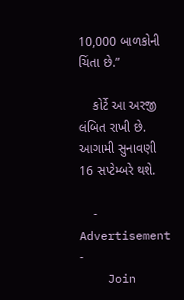10,000 બાળકોની ચિંતા છે.”

    કોર્ટે આ અરજી લંબિત રાખી છે. આગામી સુનાવણી 16 સપ્ટેમ્બરે થશે.

    - Advertisement -
    Join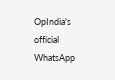OpIndia's official WhatsApp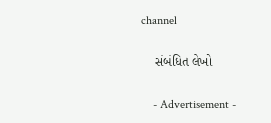channel

    સંબંધિત લેખો

    - Advertisement -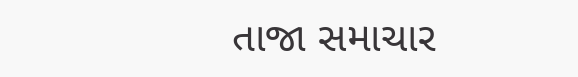તાજા સમાચાર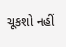ચૂકશો નહીં